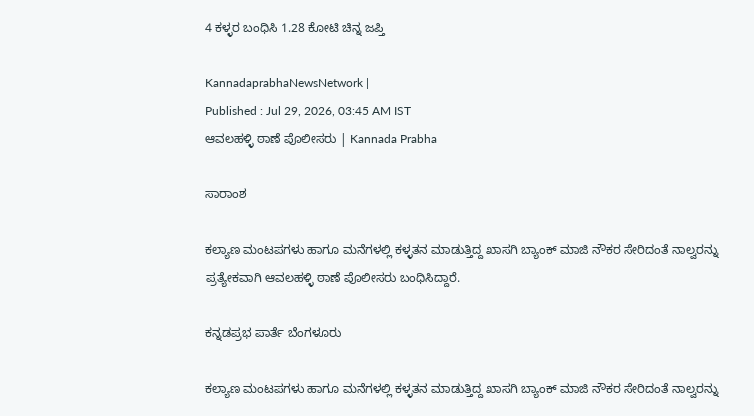4 ಕಳ್ಳರ ಬಂಧಿಸಿ 1.28 ಕೋಟಿ ಚಿನ್ನ ಜಪ್ತಿ

KannadaprabhaNewsNetwork |
Published : Jul 29, 2026, 03:45 AM IST
ಆವಲಹಳ್ಳಿ ಠಾಣೆ ಪೊಲೀಸರು | Kannada Prabha

ಸಾರಾಂಶ

ಕಲ್ಯಾಣ ಮಂಟಪಗಳು ಹಾಗೂ ಮನೆಗಳಲ್ಲಿ ಕಳ್ಳತನ ಮಾಡುತ್ತಿದ್ದ ಖಾಸಗಿ ಬ್ಯಾಂಕ್ ಮಾಜಿ ನೌಕರ ಸೇರಿದಂತೆ ನಾಲ್ವರನ್ನು ಪ್ರತ್ಯೇಕವಾಗಿ ಆವಲಹಳ್ಳಿ ಠಾಣೆ ಪೊಲೀಸರು ಬಂಧಿಸಿದ್ದಾರೆ.

ಕನ್ನಡಪ್ರಭ ಪಾರ್ತೆ ಬೆಂಗಳೂರು

ಕಲ್ಯಾಣ ಮಂಟಪಗಳು ಹಾಗೂ ಮನೆಗಳಲ್ಲಿ ಕಳ್ಳತನ ಮಾಡುತ್ತಿದ್ದ ಖಾಸಗಿ ಬ್ಯಾಂಕ್ ಮಾಜಿ ನೌಕರ ಸೇರಿದಂತೆ ನಾಲ್ವರನ್ನು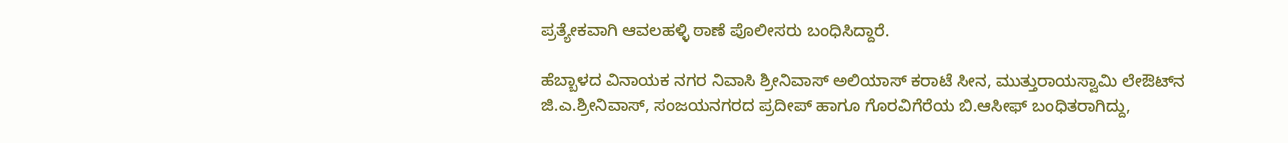ಪ್ರತ್ಯೇಕವಾಗಿ ಆವಲಹಳ್ಳಿ ಠಾಣೆ ಪೊಲೀಸರು ಬಂಧಿಸಿದ್ದಾರೆ.

ಹೆಬ್ಬಾಳದ ವಿನಾಯಕ ನಗರ ನಿವಾಸಿ ಶ್ರೀನಿವಾಸ್ ಅಲಿಯಾಸ್ ಕರಾಟೆ ಸೀನ, ಮುತ್ತುರಾಯಸ್ವಾಮಿ ಲೇಔಟ್‌ನ ಜಿ.ಎ.ಶ್ರೀನಿವಾಸ್, ಸಂಜಯನಗರದ ಪ್ರದೀಪ್ ಹಾಗೂ ಗೊರವಿಗೆರೆಯ ಬಿ.ಆಸೀಫ್ ಬಂಧಿತರಾಗಿದ್ದು,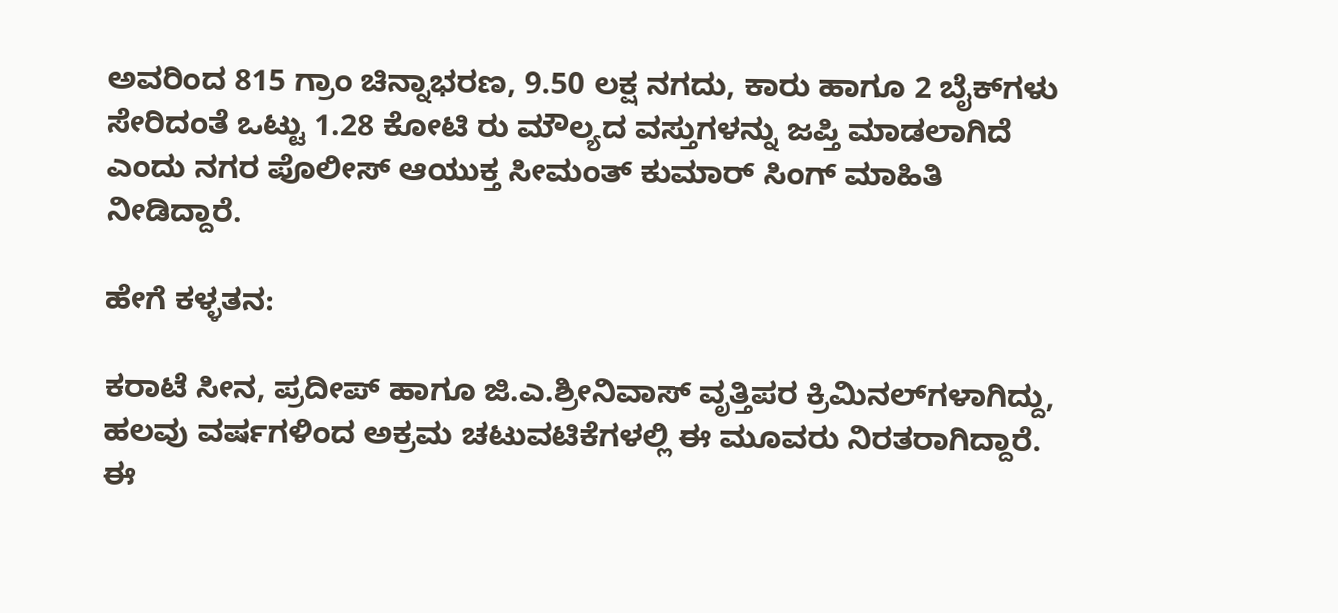ಅವರಿಂದ 815 ಗ್ರಾಂ ಚಿನ್ನಾಭರಣ, 9.50 ಲಕ್ಷ ನಗದು, ಕಾರು ಹಾಗೂ 2 ಬೈಕ್‌ಗಳು ಸೇರಿದಂತೆ ಒಟ್ಟು 1.28 ಕೋಟಿ ರು ಮೌಲ್ಯದ ವಸ್ತುಗಳನ್ನು ಜಪ್ತಿ ಮಾಡಲಾಗಿದೆ ಎಂದು ನಗರ ಪೊಲೀಸ್ ಆಯುಕ್ತ ಸೀಮಂತ್ ಕುಮಾರ್ ಸಿಂಗ್ ಮಾಹಿತಿ ನೀಡಿದ್ದಾರೆ.

ಹೇಗೆ ಕಳ್ಳತನ:

ಕರಾಟೆ ಸೀನ, ಪ್ರದೀಪ್‌ ಹಾಗೂ ಜಿ.ಎ.ಶ್ರೀನಿವಾಸ್ ವೃತ್ತಿಪರ ಕ್ರಿಮಿನಲ್‌ಗಳಾಗಿದ್ದು, ಹಲವು ವರ್ಷಗಳಿಂದ ಅಕ್ರಮ ಚಟುವಟಿಕೆಗಳಲ್ಲಿ ಈ ಮೂವರು ನಿರತರಾಗಿದ್ದಾರೆ. ಈ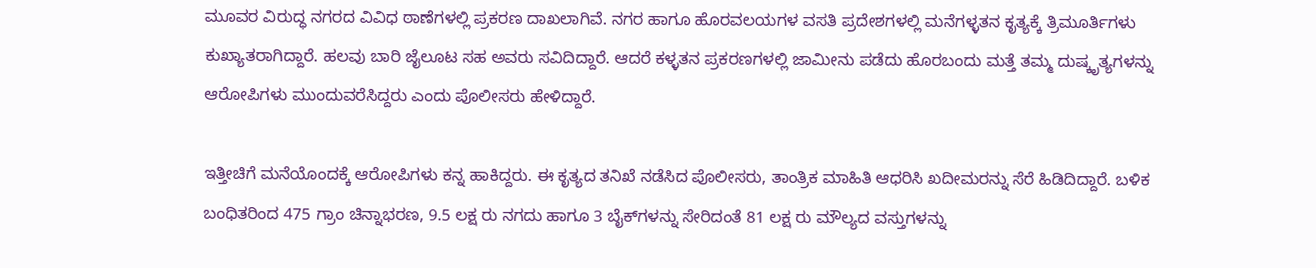ಮೂವರ ವಿರುದ್ಧ ನಗರದ ವಿವಿಧ ಠಾಣೆಗಳಲ್ಲಿ ಪ್ರಕರಣ ದಾಖಲಾಗಿವೆ. ನಗರ ಹಾಗೂ ಹೊರವಲಯಗಳ ವಸತಿ ಪ್ರದೇಶಗಳಲ್ಲಿ ಮನೆಗಳ್ಳತನ ಕೃತ್ಯಕ್ಕೆ ತ್ರಿಮೂರ್ತಿಗಳು ಕುಖ್ಯಾತರಾಗಿದ್ದಾರೆ. ಹಲವು ಬಾರಿ ಜೈಲೂಟ ಸಹ ಅ‍ವರು ಸವಿದಿದ್ದಾರೆ. ಆದರೆ ಕಳ್ಳತನ ಪ್ರಕರಣಗಳಲ್ಲಿ ಜಾಮೀನು ಪಡೆದು ಹೊರಬಂದು ಮತ್ತೆ ತಮ್ಮ ದುಷ್ಕೃತ್ಯಗಳನ್ನು ಆರೋಪಿಗಳು ಮುಂದುವರೆಸಿದ್ದರು ಎಂದು ಪೊಲೀಸರು ಹೇಳಿದ್ದಾರೆ.

ಇತ್ತೀಚಿಗೆ ಮನೆಯೊಂದಕ್ಕೆ ಆರೋಪಿಗಳು ಕನ್ನ ಹಾಕಿದ್ದರು. ಈ ಕೃತ್ಯದ ತನಿಖೆ ನಡೆಸಿದ ಪೊಲೀಸರು, ತಾಂತ್ರಿಕ ಮಾಹಿತಿ ಆಧರಿಸಿ ಖದೀಮರನ್ನು ಸೆರೆ ಹಿಡಿದಿದ್ದಾರೆ. ಬಳಿಕ ಬಂಧಿತರಿಂದ 475 ಗ್ರಾಂ ಚಿನ್ನಾಭರಣ, 9.5 ಲಕ್ಷ ರು ನಗದು ಹಾಗೂ 3 ಬೈಕ್‌ಗಳನ್ನು ಸೇರಿದಂತೆ 81 ಲಕ್ಷ ರು ಮೌಲ್ಯದ ವಸ್ತುಗಳನ್ನು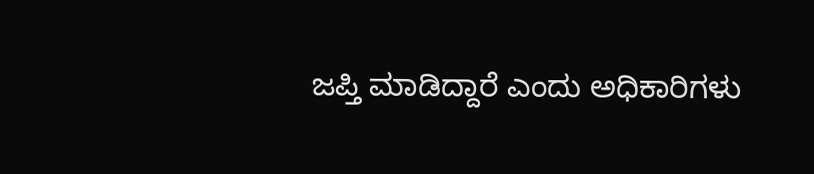ಜಪ್ತಿ ಮಾಡಿದ್ದಾರೆ ಎಂದು ಅಧಿಕಾರಿಗಳು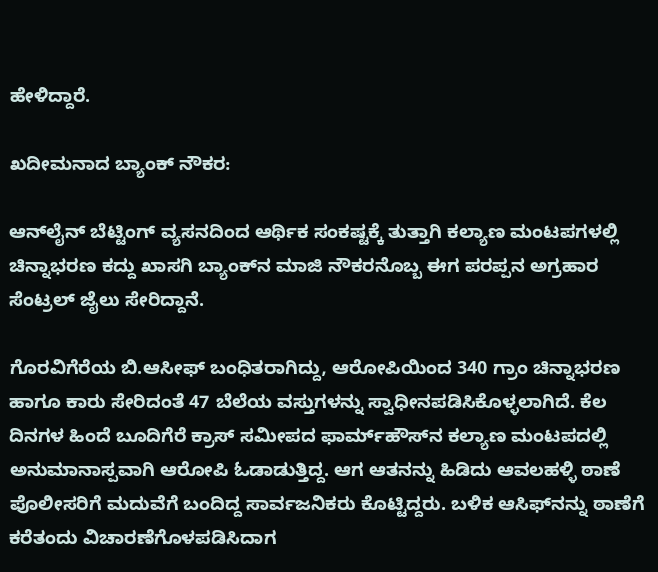ಹೇಳಿದ್ದಾರೆ.

ಖದೀಮನಾದ ಬ್ಯಾಂಕ್ ನೌಕರ:

ಆನ್‌ಲೈನ್‌ ಬೆಟ್ಟಿಂಗ್ ವ್ಯಸನದಿಂದ ಆರ್ಥಿಕ ಸಂಕಷ್ಟಕ್ಕೆ ತುತ್ತಾಗಿ ಕಲ್ಯಾಣ ಮಂಟಪಗಳಲ್ಲಿ ಚಿನ್ನಾಭರಣ ಕದ್ದು ಖಾಸಗಿ ಬ್ಯಾಂಕ್‌ನ ಮಾಜಿ ನೌಕರನೊಬ್ಬ ಈಗ ಪರಪ್ಪನ ಅಗ್ರಹಾರ ಸೆಂಟ್ರಲ್ ಜೈಲು ಸೇರಿದ್ದಾನೆ.

ಗೊರವಿಗೆರೆಯ ಬಿ.ಆಸೀಫ್ ಬಂಧಿತರಾಗಿದ್ದು, ಆರೋಪಿಯಿಂದ 340 ಗ್ರಾಂ ಚಿನ್ನಾಭರಣ ಹಾಗೂ ಕಾರು ಸೇರಿದಂತೆ 47 ಬೆಲೆಯ ವಸ್ತುಗಳನ್ನು ಸ್ವಾಧೀನಪಡಿಸಿಕೊಳ್ಳಲಾಗಿದೆ. ಕೆಲ ದಿನಗಳ ಹಿಂದೆ ಬೂದಿಗೆರೆ ಕ್ರಾಸ್ ಸಮೀಪದ ಫಾರ್ಮ್‌ಹೌಸ್‌ನ ಕಲ್ಯಾಣ ಮಂಟಪದಲ್ಲಿ ಅನುಮಾನಾಸ್ಪವಾಗಿ ಆರೋಪಿ ಓಡಾಡುತ್ತಿದ್ದ. ಆಗ ಆತನನ್ನು ಹಿಡಿದು ಆವಲಹಳ್ಳಿ ಠಾಣೆ ಪೊಲೀಸರಿಗೆ ಮದುವೆಗೆ ಬಂದಿದ್ದ ಸಾರ್ವಜನಿಕರು ಕೊಟ್ಟಿದ್ದರು. ಬಳಿಕ ಆಸಿಫ್‌ನನ್ನು ಠಾಣೆಗೆ ಕರೆತಂದು ವಿಚಾರಣೆಗೊಳಪಡಿಸಿದಾಗ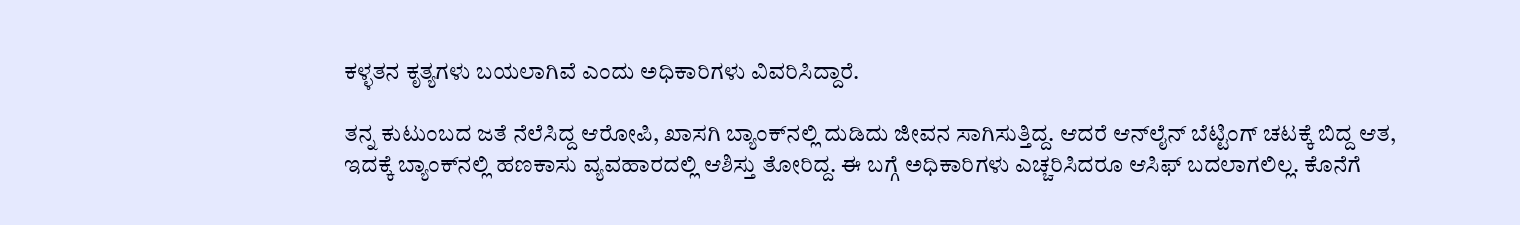ಕಳ್ಳತನ ಕೃತ್ಯಗಳು ಬಯಲಾಗಿವೆ ಎಂದು ಅಧಿಕಾರಿಗಳು ವಿವರಿಸಿದ್ದಾರೆ.

ತನ್ನ ಕುಟುಂಬದ ಜತೆ ನೆಲೆಸಿದ್ದ ಆರೋಪಿ, ಖಾಸಗಿ ಬ್ಯಾಂಕ್‌ನಲ್ಲಿ ದುಡಿದು ಜೀವನ ಸಾಗಿಸುತ್ತಿದ್ದ. ಆದರೆ ಆನ್‌ಲೈನ್‌ ಬೆಟ್ಟಿಂಗ್ ಚಟಕ್ಕೆ ಬಿದ್ದ ಆತ, ಇದಕ್ಕೆ ಬ್ಯಾಂಕ್‌ನಲ್ಲಿ ಹಣಕಾಸು ವ್ಯವಹಾರದಲ್ಲಿ ಆಶಿಸ್ತು ತೋರಿದ್ದ. ಈ ಬಗ್ಗೆ ಅಧಿಕಾರಿಗಳು ಎಚ್ಚರಿಸಿದರೂ ಆಸಿಫ್ ಬದಲಾಗಲಿಲ್ಲ. ಕೊನೆಗೆ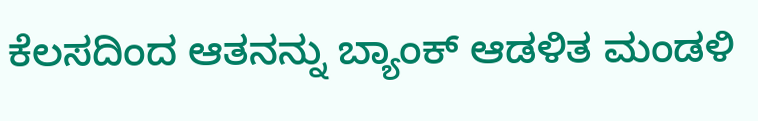ಕೆಲಸದಿಂದ ಆತನನ್ನು ಬ್ಯಾಂಕ್ ಆಡಳಿತ ಮಂಡಳಿ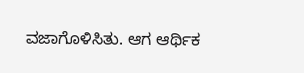ವಜಾಗೊಳಿಸಿತು. ಆಗ ಆರ್ಥಿಕ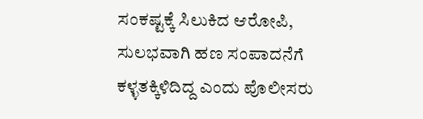ಸಂಕಷ್ಟಕ್ಕೆ ಸಿಲುಕಿದ ಆರೋಪಿ, ಸುಲಭವಾಗಿ ಹಣ ಸಂಪಾದನೆಗೆ ಕಳ್ಳತಕ್ಕಿಳಿದಿದ್ದ ಎಂದು ಪೊಲೀಸರು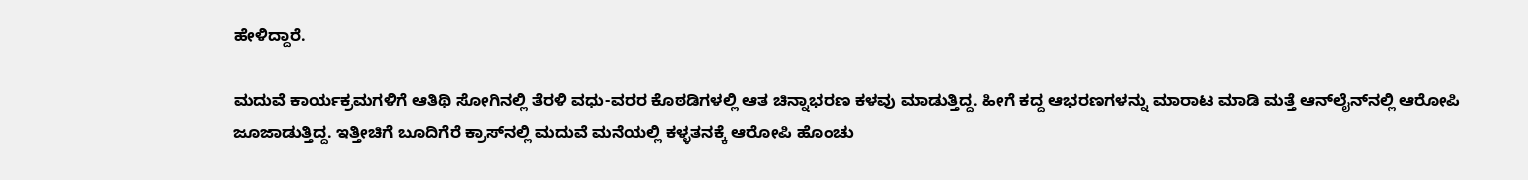ಹೇಳಿದ್ದಾರೆ.

ಮದುವೆ ಕಾರ್ಯಕ್ರಮಗಳಿಗೆ ಆತಿಥಿ ಸೋಗಿನಲ್ಲಿ ತೆರಳಿ ವಧು-ವರರ ಕೊಠಡಿಗಳಲ್ಲಿ ಆತ ಚಿನ್ನಾಭರಣ ಕಳವು ಮಾಡುತ್ತಿದ್ದ. ಹೀಗೆ ಕದ್ದ ಆಭರಣಗಳನ್ನು ಮಾರಾಟ ಮಾಡಿ ಮತ್ತೆ ಆನ್‌ಲೈನ್‌ನಲ್ಲಿ ಆರೋಪಿ ಜೂಜಾಡುತ್ತಿದ್ದ. ಇತ್ತೀಚಿಗೆ ಬೂದಿಗೆರೆ ಕ್ರಾಸ್‌ನಲ್ಲಿ ಮದುವೆ ಮನೆಯಲ್ಲಿ ಕಳ್ಳತನಕ್ಕೆ ಆರೋಪಿ ಹೊಂಚು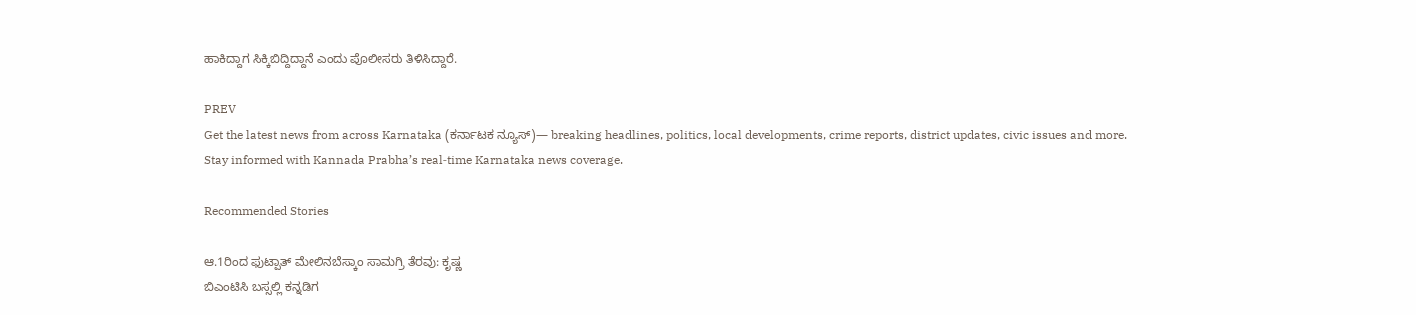ಹಾಕಿದ್ದಾಗ ಸಿಕ್ಕಿಬಿದ್ದಿದ್ದಾನೆ ಎಂದು ಪೊಲೀಸರು ತಿಳಿಸಿದ್ದಾರೆ.

PREV
Get the latest news from across Karnataka (ಕರ್ನಾಟಕ ನ್ಯೂಸ್)— breaking headlines, politics, local developments, crime reports, district updates, civic issues and more. Stay informed with Kannada Prabha’s real‑time Karnataka news coverage.

Recommended Stories

ಆ.1ರಿಂದ ಫುಟ್ಪಾತ್‌ ಮೇಲಿನಬೆಸ್ಕಾಂ ಸಾಮಗ್ರಿ ತೆರವು: ಕೃಷ್ಣ
ಬಿಎಂಟಿಸಿ ಬಸ್ಸಲ್ಲಿ ಕನ್ನಡಿಗ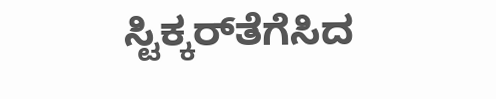ಸ್ಟಿಕ್ಕರ್‌ತೆಗೆಸಿದ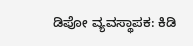ಡಿಪೋ ವ್ಯವಸ್ಥಾಪಕ: ಕಿಡಿ